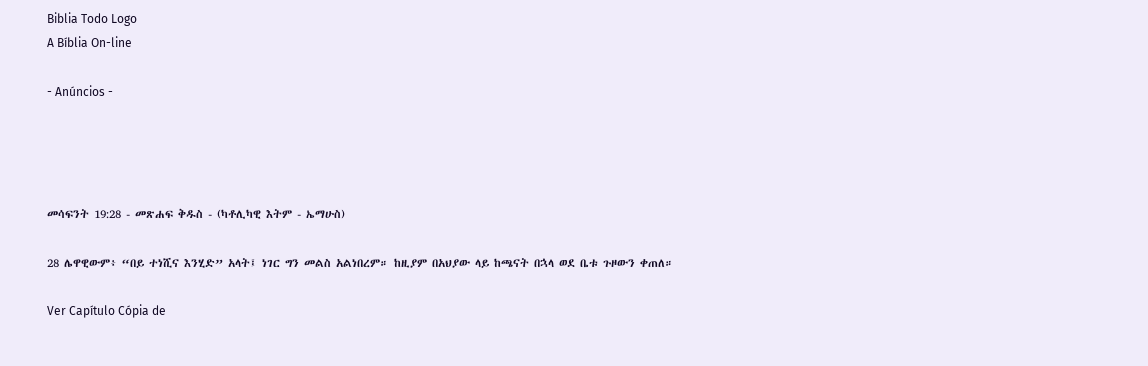Biblia Todo Logo
A Bíblia On-line

- Anúncios -




መሳፍንት 19:28 - መጽሐፍ ቅዱስ - (ካቶሊካዊ እትም - ኤማሁስ)

28 ሌዋዊውም፥ “በይ ተነሺና እንሂድ” አላት፤ ነገር ግን መልስ አልነበረም። ከዚያም በአህያው ላይ ከጫናት በኋላ ወደ ቤቱ ጉዞውን ቀጠለ።

Ver Capítulo Cópia de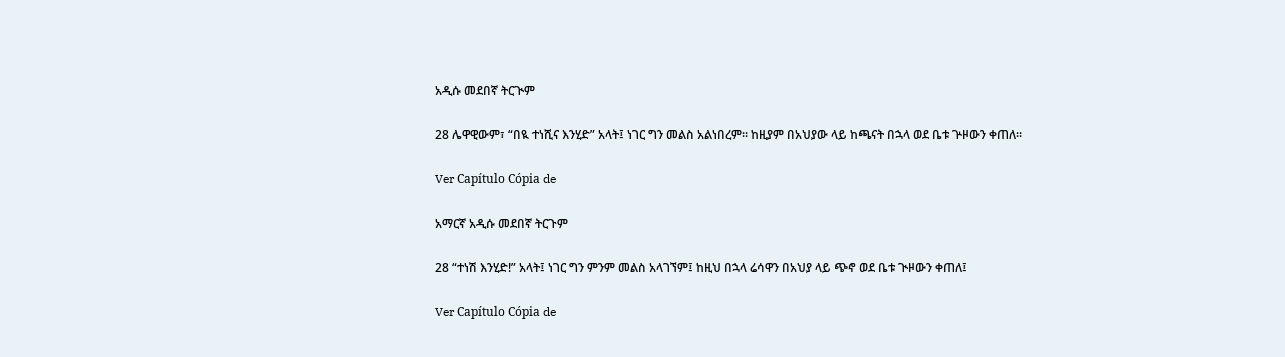አዲሱ መደበኛ ትርጒም

28 ሌዋዊውም፣ “በዪ ተነሺና እንሂድ” አላት፤ ነገር ግን መልስ አልነበረም። ከዚያም በአህያው ላይ ከጫናት በኋላ ወደ ቤቱ ጕዞውን ቀጠለ።

Ver Capítulo Cópia de

አማርኛ አዲሱ መደበኛ ትርጉም

28 “ተነሽ እንሂድ!” አላት፤ ነገር ግን ምንም መልስ አላገኘም፤ ከዚህ በኋላ ሬሳዋን በአህያ ላይ ጭኖ ወደ ቤቱ ጒዞውን ቀጠለ፤

Ver Capítulo Cópia de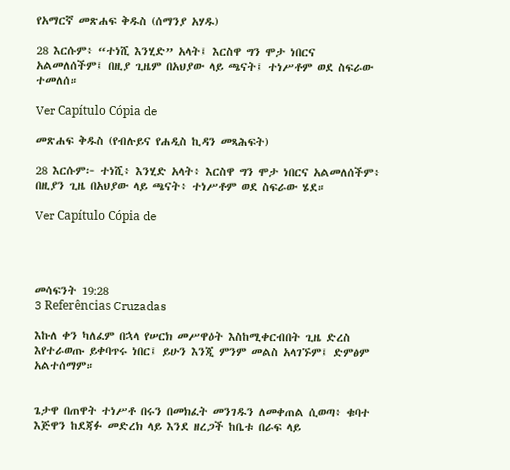የአማርኛ መጽሐፍ ቅዱስ (ሰማንያ አሃዱ)

28 እርሱም፥ “ተነሺ እንሂድ” አላት፤ እርስዋ ግን ሞታ ነበርና አልመለሰችም፤ በዚያ ጊዜም በአህያው ላይ ጫናት፤ ተነሥቶም ወደ ስፍራው ተመለሰ።

Ver Capítulo Cópia de

መጽሐፍ ቅዱስ (የብሉይና የሐዲስ ኪዳን መጻሕፍት)

28 እርሱም፦ ተነሺ፥ እንሂድ አላት፥ እርስዋ ግን ሞታ ነበርና አልመለሰችም፥ በዚያን ጊዜ በአህያው ላይ ጫናት፥ ተነሥቶም ወደ ስፍራው ሄደ።

Ver Capítulo Cópia de




መሳፍንት 19:28
3 Referências Cruzadas

እኩለ ቀን ካለፈም በኋላ የሠርክ መሥዋዕት እስከሚቀርብበት ጊዜ ድረስ እየተራወጡ ይቀባጥሩ ነበር፤ ይሁን እንጂ ምንም መልስ አላገኙም፤ ድምፅም አልተሰማም።


ጌታዋ በጠዋት ተነሥቶ በሩን በመክፈት መንገዱን ለመቀጠል ሲወጣ፥ ቁባተ እጅዋን ከደጃፉ መድረክ ላይ እንደ ዘረጋች ከቤቱ በራፍ ላይ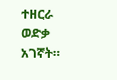ተዘርራ ወድቃ አገኛት።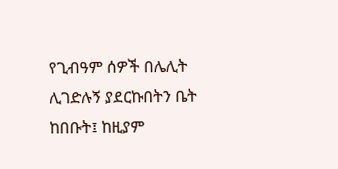የጊብዓም ሰዎች በሌሊት ሊገድሉኝ ያደርኩበትን ቤት ከበቡት፤ ከዚያም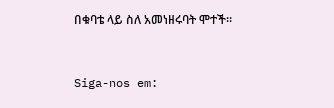በቁባቴ ላይ ስለ አመነዘሩባት ሞተች።


Siga-nos em: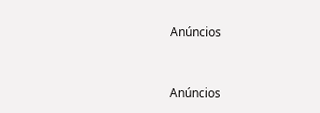Anúncios


Anúncios